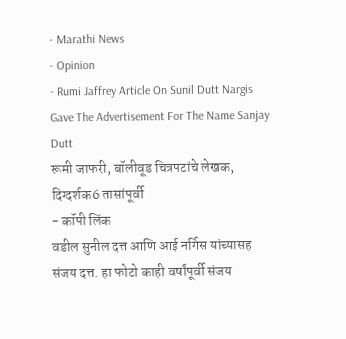- Marathi News
- Opinion
- Rumi Jaffrey Article On Sunil Dutt Nargis Gave The Advertisement For The Name Sanjay Dutt
रूमी जाफरी, बॉलीवूड चित्रपटांचे लेखक, दिग्दर्शक6 तासांपूर्वी
- कॉपी लिंक
वडील सुनील दत्त आणि आई नर्गिस यांच्यासह संजय दत्त. हा फोटो काही वर्षांपूर्वी संजय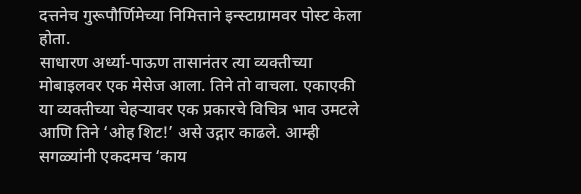दत्तनेच गुरूपौर्णिमेच्या निमित्ताने इन्स्टाग्रामवर पोस्ट केला होता.
साधारण अर्ध्या-पाऊण तासानंतर त्या व्यक्तीच्या मोबाइलवर एक मेसेज आला. तिने तो वाचला. एकाएकी या व्यक्तीच्या चेहऱ्यावर एक प्रकारचे विचित्र भाव उमटले आणि तिने ‘ओह शिट!’ असे उद्गार काढले. आम्ही सगळ्यांनी एकदमच ‘काय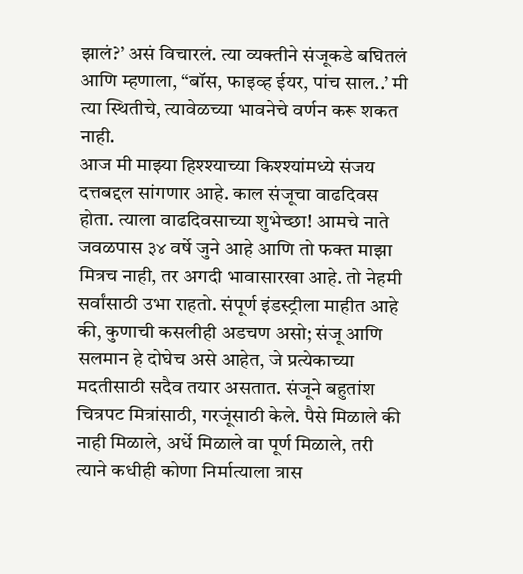झालं?’ असं विचारलं. त्या व्यक्तीने संजूकडे बघितलं आणि म्हणाला, “बॉस, फाइव्ह ईयर, पांच साल..’ मी त्या स्थितीचे, त्यावेळच्या भावनेचे वर्णन करू शकत नाही.
आज मी माझ्या हिश्श्याच्या किश्श्यांमध्ये संजय दत्तबद्दल सांगणार आहे. काल संजूचा वाढदिवस होता. त्याला वाढदिवसाच्या शुभेच्छा! आमचे नाते जवळपास ३४ वर्षे जुने आहे आणि तो फक्त माझा मित्रच नाही, तर अगदी भावासारखा आहे. तो नेहमी सर्वांसाठी उभा राहतो. संपूर्ण इंडस्ट्रीला माहीत आहे की, कुणाची कसलीही अडचण असो; संजू आणि सलमान हे दोघेच असे आहेत, जे प्रत्येकाच्या मदतीसाठी सदैव तयार असतात. संजूने बहुतांश चित्रपट मित्रांसाठी, गरजूंसाठी केले. पैसे मिळाले की नाही मिळाले, अर्धे मिळाले वा पूर्ण मिळाले, तरी त्याने कधीही कोणा निर्मात्याला त्रास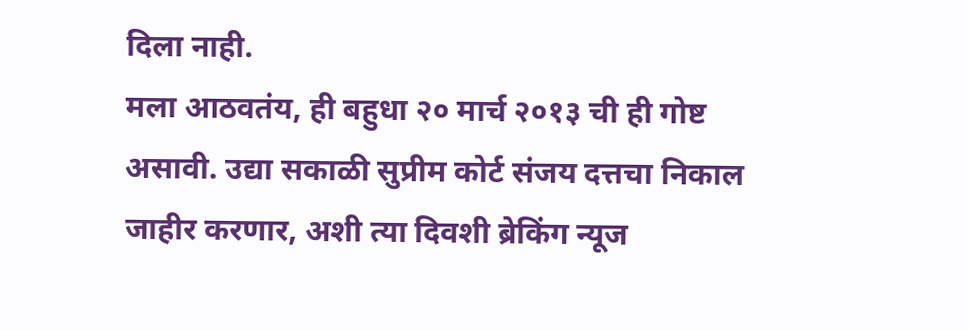दिला नाही.
मला आठवतंय, ही बहुधा २० मार्च २०१३ ची ही गोष्ट असावी. उद्या सकाळी सुप्रीम कोर्ट संजय दत्तचा निकाल जाहीर करणार, अशी त्या दिवशी ब्रेकिंग न्यूज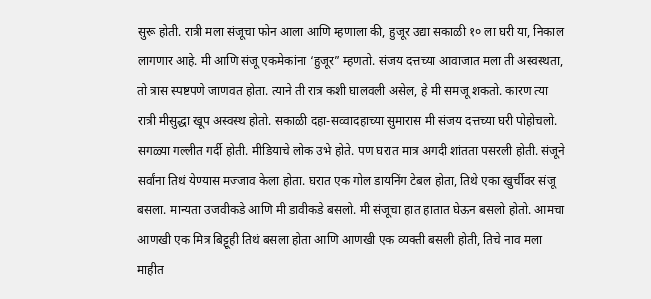सुरू होती. रात्री मला संजूचा फोन आला आणि म्हणाला की, हुजूर उद्या सकाळी १० ला घरी या, निकाल लागणार आहे. मी आणि संजू एकमेकांना ‘हुजूर” म्हणतो. संजय दत्तच्या आवाजात मला ती अस्वस्थता, तो त्रास स्पष्टपणे जाणवत होता. त्याने ती रात्र कशी घालवली असेल, हे मी समजू शकतो. कारण त्या रात्री मीसुद्धा खूप अस्वस्थ होतो. सकाळी दहा-सव्वादहाच्या सुमारास मी संजय दत्तच्या घरी पोहोचलो. सगळ्या गल्लीत गर्दी होती. मीडियाचे लोक उभे होते. पण घरात मात्र अगदी शांतता पसरली होती. संजूने सर्वांना तिथं येण्यास मज्जाव केला होता. घरात एक गोल डायनिंग टेबल होता, तिथे एका खुर्चीवर संजू बसला. मान्यता उजवीकडे आणि मी डावीकडे बसलो. मी संजूचा हात हातात घेऊन बसलो होतो. आमचा आणखी एक मित्र बिट्टूही तिथं बसला होता आणि आणखी एक व्यक्ती बसली होती, तिचे नाव मला माहीत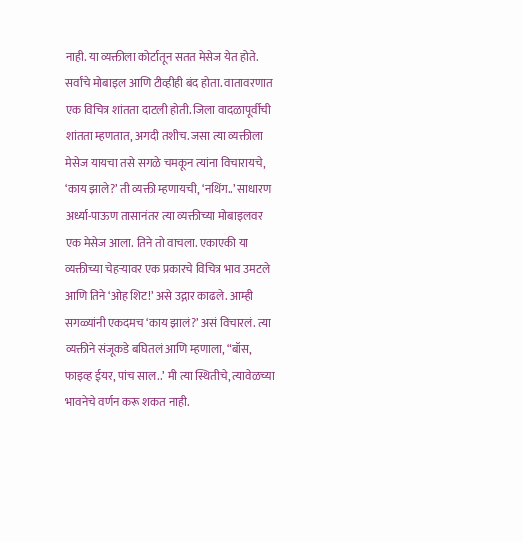नाही. या व्यक्तीला कोर्टातून सतत मेसेज येत होते. सर्वांचे मोबाइल आणि टीव्हीही बंद होता. वातावरणात एक विचित्र शांतता दाटली होती. जिला वादळापूर्वीची शांतता म्हणतात, अगदी तशीच. जसा त्या व्यक्तीला मेसेज यायचा तसे सगळे चमकून त्यांना विचारायचे, ‘काय झाले?’ ती व्यक्ती म्हणायची, ‘नथिंग..’ साधारण अर्ध्या-पाऊण तासानंतर त्या व्यक्तीच्या मोबाइलवर एक मेसेज आला. तिने तो वाचला. एकाएकी या व्यक्तीच्या चेहऱ्यावर एक प्रकारचे विचित्र भाव उमटले आणि तिने ‘ओह शिट!’ असे उद्गार काढले. आम्ही सगळ्यांनी एकदमच ‘काय झालं?’ असं विचारलं. त्या व्यक्तीने संजूकडे बघितलं आणि म्हणाला, “बॉस, फाइव्ह ईयर, पांच साल..’ मी त्या स्थितीचे, त्यावेळच्या भावनेचे वर्णन करू शकत नाही.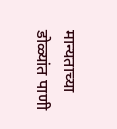मान्यताच्या डोळ्यांत पाणी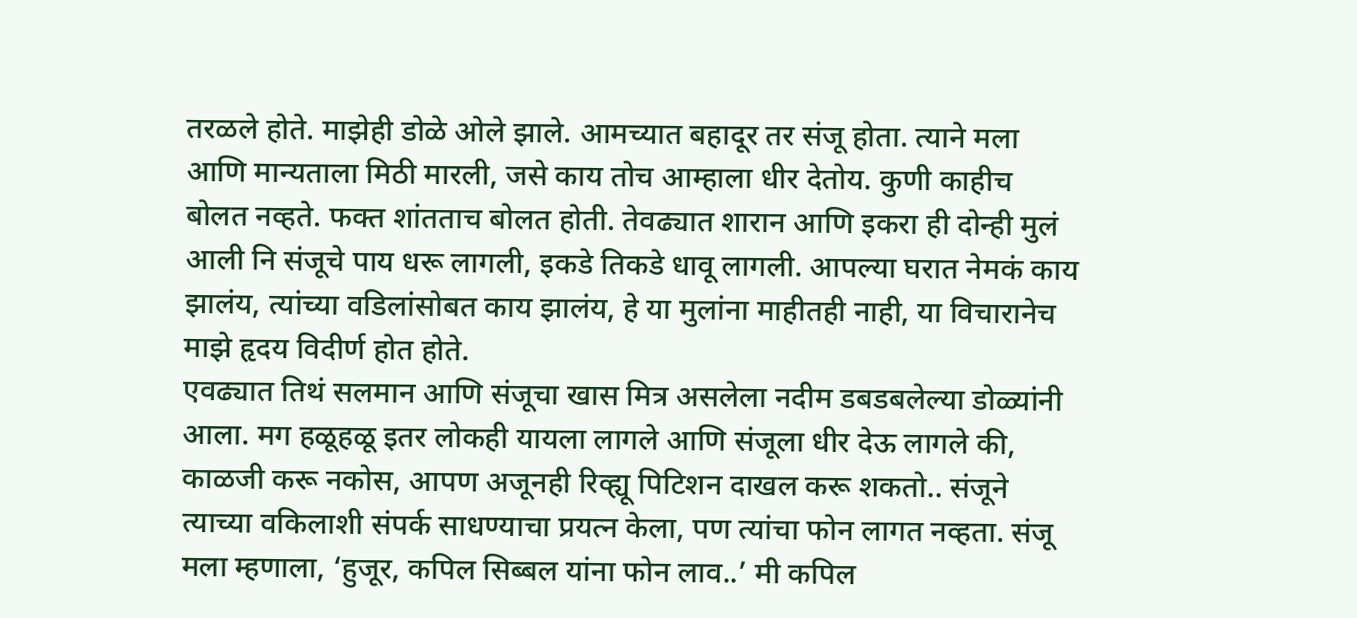तरळले होते. माझेही डोळे ओले झाले. आमच्यात बहादूर तर संजू होता. त्याने मला आणि मान्यताला मिठी मारली, जसे काय तोच आम्हाला धीर देतोय. कुणी काहीच बोलत नव्हते. फक्त शांतताच बोलत होती. तेवढ्यात शारान आणि इकरा ही दोन्ही मुलं आली नि संजूचे पाय धरू लागली, इकडे तिकडे धावू लागली. आपल्या घरात नेमकं काय झालंय, त्यांच्या वडिलांसोबत काय झालंय, हे या मुलांना माहीतही नाही, या विचारानेच माझे हृदय विदीर्ण होत होते.
एवढ्यात तिथं सलमान आणि संजूचा खास मित्र असलेला नदीम डबडबलेल्या डोळ्यांनी आला. मग हळूहळू इतर लोकही यायला लागले आणि संजूला धीर देऊ लागले की, काळजी करू नकोस, आपण अजूनही रिव्ह्यू पिटिशन दाखल करू शकतो.. संजूने त्याच्या वकिलाशी संपर्क साधण्याचा प्रयत्न केला, पण त्यांचा फोन लागत नव्हता. संजू मला म्हणाला, ‘हुजूर, कपिल सिब्बल यांना फोन लाव..’ मी कपिल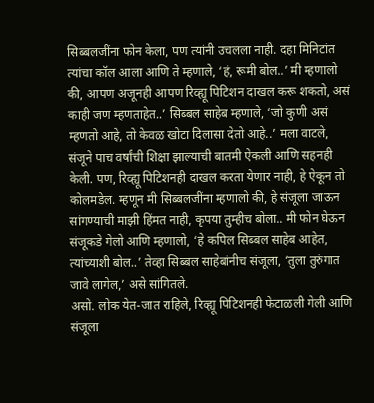सिब्बलजींना फोन केला, पण त्यांनी उचलला नाही. दहा मिनिटांत त्यांचा कॉल आला आणि ते म्हणाले, ‘हं, रूमी बोल..’ मी म्हणालो की, आपण अजूनही आपण रिव्ह्यू पिटिशन दाखल करू शकतो, असं काही जण म्हणताहेत..’ सिब्बल साहेब म्हणाले, ‘जो कुणी असं म्हणतो आहे, तो केवळ खोटा दिलासा देतो आहे..’ मला वाटले, संजूने पाच वर्षांची शिक्षा झाल्याची बातमी ऐकली आणि सहनही केली. पण, रिव्ह्यू पिटिशनही दाखल करता येणार नाही, हे ऐकून तो कोलमडेल. म्हणून मी सिब्बलजींना म्हणालो की, हे संजूला जाऊन सांगण्याची माझी हिंमत नाही, कृपया तुम्हीच बोला.. मी फोन घेऊन संजूकडे गेलो आणि म्हणालो, ‘हे कपिल सिब्बल साहेब आहेत, त्यांच्याशी बोल..’ तेव्हा सिब्बल साहेबांनीच संजूला, ‘तुला तुरुंगात जावे लागेल,’ असे सांगितले.
असो. लोक येत-जात राहिले, रिव्ह्यू पिटिशनही फेटाळली गेली आणि संजूला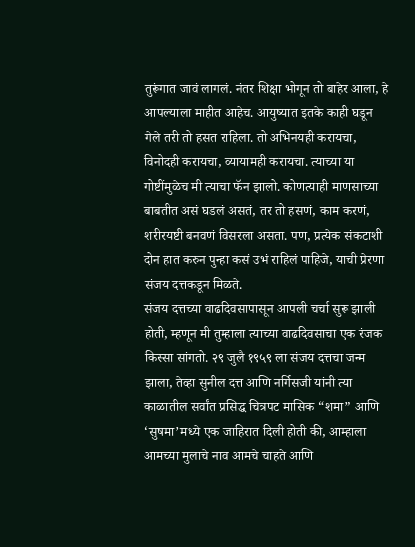तुरूंगात जावं लागलं. नंतर शिक्षा भोगून तो बाहेर आला, हे आपल्याला माहीत आहेच. आयुष्यात इतके काही घडून गेले तरी तो हसत राहिला. तो अभिनयही करायचा, विनोदही करायचा, व्यायामही करायचा. त्याच्या या गोष्टींमुळेच मी त्याचा फॅन झालो. कोणत्याही माणसाच्या बाबतीत असं घडलं असतं, तर तो हसणं, काम करणं, शरीरयष्टी बनवणं विसरला असता. पण, प्रत्येक संकटाशी दोन हात करुन पुन्हा कसं उभं राहिलं पाहिजे, याची प्रेरणा संजय दत्तकडून मिळते.
संजय दत्तच्या वाढदिवसापासून आपली चर्चा सुरू झाली होती, म्हणून मी तुम्हाला त्याच्या वाढदिवसाचा एक रंजक किस्सा सांगतो. २९ जुलै १९५९ ला संजय दत्तचा जन्म झाला, तेव्हा सुनील दत्त आणि नर्गिसजी यांनी त्या काळातील सर्वांत प्रसिद्ध चित्रपट मासिक “शमा” आणि ‘सुषमा’मध्ये एक जाहिरात दिली होती की, आम्हाला आमच्या मुलाचे नाव आमचे चाहते आणि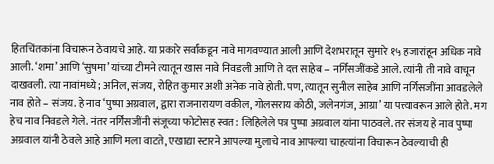हितचिंतकांना विचारून ठेवायचे आहे. या प्रकारे सर्वांकडून नावे मागवण्यात आली आणि देशभरातून सुमारे १५ हजारांहून अधिक नावे आली. ‘शमा’ आणि ‘सुषमा’ यांच्या टीमने त्यातून खास नावे निवडली आणि ते दत्त साहेब – नर्गिसजींकडे आले. त्यांनी ती नावे वाचून दाखवली. त्या नावांमध्ये; अनिल, संजय, रोहित कुमार अशी अनेक नावे होती. पण, त्यातून सुनील साहेब आणि नर्गिसजींना आवडलेले नाव होते – संजय. हे नाव ‘पुष्पा अग्रवाल, द्वारा राजनारायण वकील, गोलसराय कोठी, जलेनगंज, आग्रा’ या पत्त्यावरून आले होते. मग हेच नाव निवडले गेले. नंतर नर्गिसजींनी संजूच्या फोटोसह स्वत: लिहिलेले पत्र पुष्पा अग्रवाल यांना पाठवले. तर संजय हे नाव पुष्पा अग्रवाल यांनी ठेवले आहे आणि मला वाटते, एखाद्या स्टारने आपल्या मुलाचे नाव आपल्या चाहत्यांना विचारून ठेवल्याची ही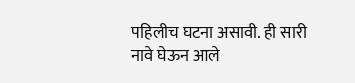पहिलीच घटना असावी. ही सारी नावे घेऊन आले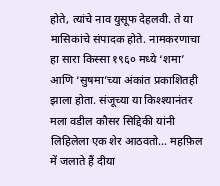होते, त्यांचे नाव युसूफ देहलवी. ते या मासिकांचे संपादक होते. नामकरणाचा हा सारा किस्सा १९६० मध्ये ‘शमा’ आणि ‘सुषमा’च्या अंकांत प्रकाशितही झाला होता. संजूच्या या किश्श्यानंतर मला वडील कौसर सिद्दिकी यांनी लिहिलेला एक शेर आठवतो… महफ़िल में जलाते हैं दीया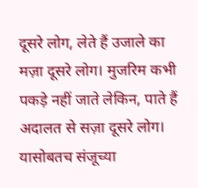दूसरे लोग, लेते हैं उजाले का मज़ा दूसरे लोग। मुजरिम कभी पकड़े नहीं जाते लेकिन, पाते हैं अदालत से सज़ा दूसरे लोग। यासोबतच संजूच्या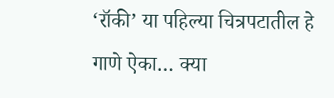‘रॉकी’ या पहिल्या चित्रपटातील हे गाणे ऐका… क्या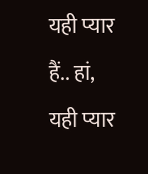यही प्यार हैं.. हां, यही प्यार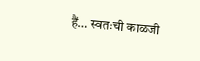हैं… स्वतःची काळजी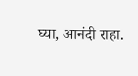घ्या, आनंदी राहा.